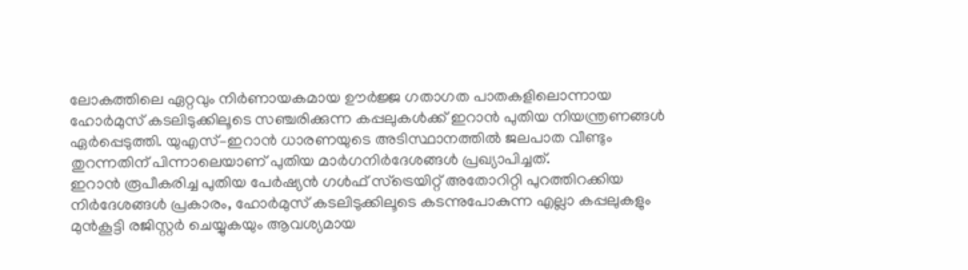ലോകത്തിലെ ഏറ്റവും നിർണായകമായ ഊർജ്ജ ഗതാഗത പാതകളിലൊന്നായ ഹോർമുസ് കടലിടുക്കിലൂടെ സഞ്ചരിക്കുന്ന കപ്പലുകൾക്ക് ഇറാൻ പുതിയ നിയന്ത്രണങ്ങൾ ഏർപ്പെടുത്തി. യുഎസ്–ഇറാൻ ധാരണയുടെ അടിസ്ഥാനത്തിൽ ജലപാത വീണ്ടും തുറന്നതിന് പിന്നാലെയാണ് പുതിയ മാർഗനിർദേശങ്ങൾ പ്രഖ്യാപിച്ചത്.
ഇറാൻ രൂപീകരിച്ച പുതിയ പേർഷ്യൻ ഗൾഫ് സ്ട്രെയിറ്റ് അതോറിറ്റി പുറത്തിറക്കിയ നിർദേശങ്ങൾ പ്രകാരം, ഹോർമുസ് കടലിടുക്കിലൂടെ കടന്നുപോകുന്ന എല്ലാ കപ്പലുകളും മുൻകൂട്ടി രജിസ്റ്റർ ചെയ്യുകയും ആവശ്യമായ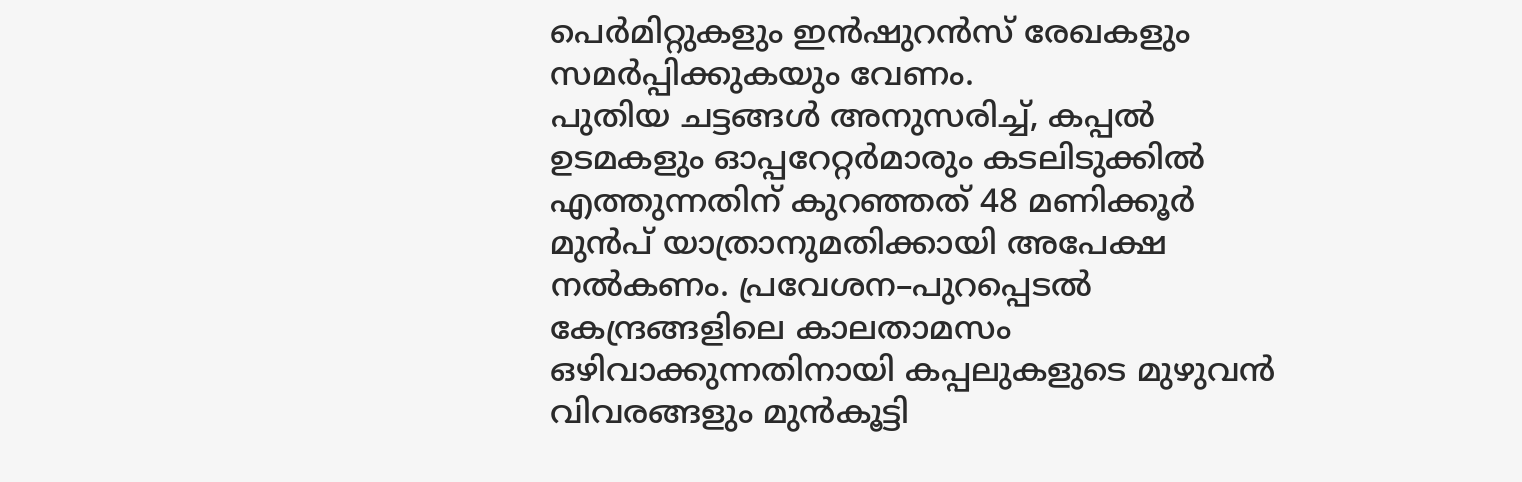പെർമിറ്റുകളും ഇൻഷുറൻസ് രേഖകളും സമർപ്പിക്കുകയും വേണം.
പുതിയ ചട്ടങ്ങൾ അനുസരിച്ച്, കപ്പൽ ഉടമകളും ഓപ്പറേറ്റർമാരും കടലിടുക്കിൽ എത്തുന്നതിന് കുറഞ്ഞത് 48 മണിക്കൂർ മുൻപ് യാത്രാനുമതിക്കായി അപേക്ഷ നൽകണം. പ്രവേശന–പുറപ്പെടൽ കേന്ദ്രങ്ങളിലെ കാലതാമസം ഒഴിവാക്കുന്നതിനായി കപ്പലുകളുടെ മുഴുവൻ വിവരങ്ങളും മുൻകൂട്ടി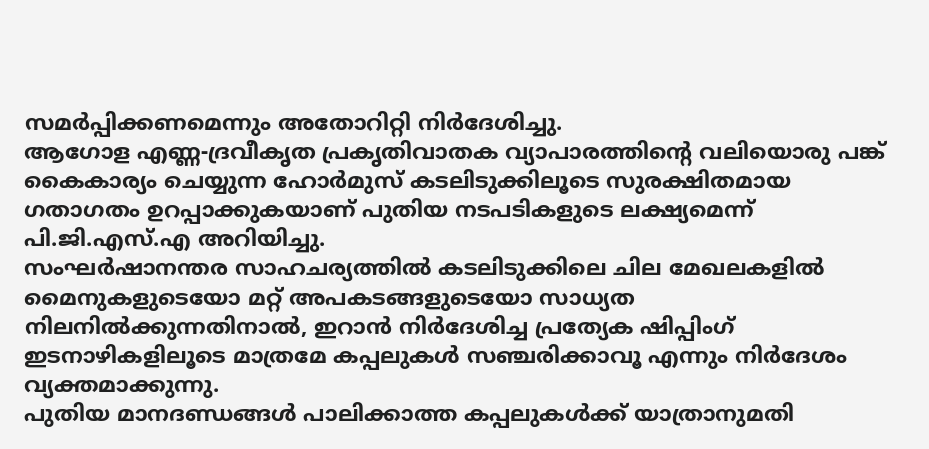സമർപ്പിക്കണമെന്നും അതോറിറ്റി നിർദേശിച്ചു.
ആഗോള എണ്ണ-ദ്രവീകൃത പ്രകൃതിവാതക വ്യാപാരത്തിന്റെ വലിയൊരു പങ്ക് കൈകാര്യം ചെയ്യുന്ന ഹോർമുസ് കടലിടുക്കിലൂടെ സുരക്ഷിതമായ ഗതാഗതം ഉറപ്പാക്കുകയാണ് പുതിയ നടപടികളുടെ ലക്ഷ്യമെന്ന് പി.ജി.എസ്.എ അറിയിച്ചു.
സംഘർഷാനന്തര സാഹചര്യത്തിൽ കടലിടുക്കിലെ ചില മേഖലകളിൽ മൈനുകളുടെയോ മറ്റ് അപകടങ്ങളുടെയോ സാധ്യത നിലനിൽക്കുന്നതിനാൽ, ഇറാൻ നിർദേശിച്ച പ്രത്യേക ഷിപ്പിംഗ് ഇടനാഴികളിലൂടെ മാത്രമേ കപ്പലുകൾ സഞ്ചരിക്കാവൂ എന്നും നിർദേശം വ്യക്തമാക്കുന്നു.
പുതിയ മാനദണ്ഡങ്ങൾ പാലിക്കാത്ത കപ്പലുകൾക്ക് യാത്രാനുമതി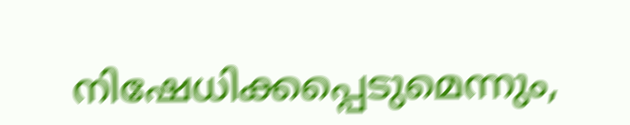നിഷേധിക്കപ്പെടുമെന്നും,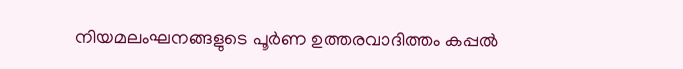നിയമലംഘനങ്ങളുടെ പൂർണ ഉത്തരവാദിത്തം കപ്പൽ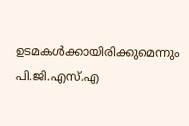ഉടമകൾക്കായിരിക്കുമെന്നും പി.ജി.എസ്.എ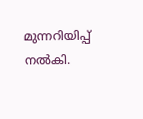മുന്നറിയിപ്പ് നൽകി.